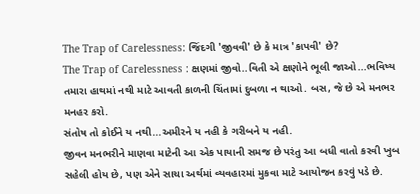The Trap of Carelessness: જિંદગી 'જીવવી' છે કે માત્ર 'કાપવી' છે?
The Trap of Carelessness : ક્ષણમાં જીવો..વિતી એ ક્ષણોને ભૂલી જાઓ...ભવિષ્ય તમારા હાથમાં નથી માટે આવતી કાળની ચિંતામાં દુબળા ન થાઓ. બસ, જે છે એ મનભર મનહર કરો.
સંતોષ તો કોઈને ય નથી...અમીરને ય નહી કે ગરીબને ય નહી.
જીવન મનભરીને માણવા માટેની આ એક પાયાની સમજ છે પરંતુ આ બધી વાતો કરવી ખુબ સહેલી હોય છે, પણ એને સાચા અર્થમાં વ્યવહારમાં મુકવા માટે આયોજન કરવું પડે છે.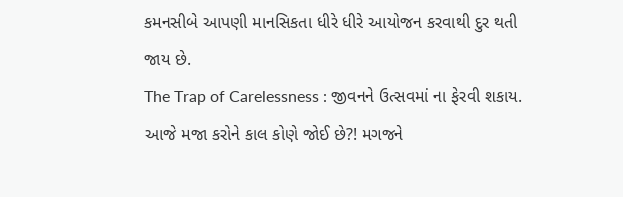કમનસીબે આપણી માનસિકતા ધીરે ધીરે આયોજન કરવાથી દુર થતી જાય છે.
The Trap of Carelessness : જીવનને ઉત્સવમાં ના ફેરવી શકાય.
આજે મજા કરોને કાલ કોણે જોઈ છે?! મગજને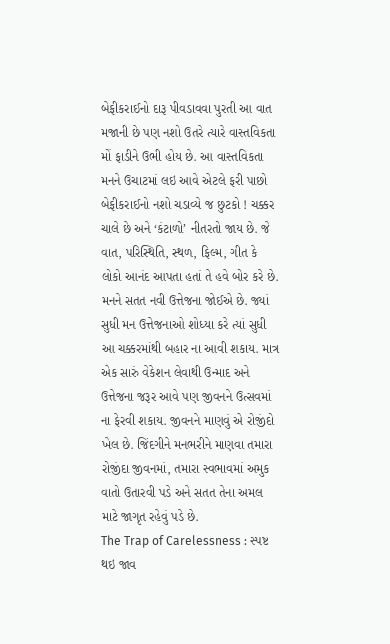બેફીકરાઈનો દારૂ પીવડાવવા પુરતી આ વાત મજાની છે પણ નશો ઉતરે ત્યારે વાસ્તવિકતા મોં ફાડીને ઉભી હોય છે. આ વાસ્તવિકતા મનને ઉચાટમાં લઇ આવે એટલે ફરી પાછો બેફીકરાઈનો નશો ચડાવ્યે જ છુટકો ! ચક્કર ચાલે છે અને ‘કંટાળો’ નીતરતો જાય છે. જે વાત, પરિસ્થિતિ, સ્થળ, ફિલ્મ, ગીત કે લોકો આનંદ આપતા હતાં તે હવે બોર કરે છે. મનને સતત નવી ઉત્તેજના જોઈએ છે. જ્યાં સુધી મન ઉત્તેજનાઓ શોધ્યા કરે ત્યાં સુધી આ ચક્કરમાંથી બહાર ના આવી શકાય. માત્ર એક સારું વેકેશન લેવાથી ઉન્માદ અને ઉત્તેજના જરૂર આવે પણ જીવનને ઉત્સવમાં ના ફેરવી શકાય. જીવનને માણવું એ રોજીંદો ખેલ છે. જિંદગીને મનભરીને માણવા તમારા રોજીંદા જીવનમાં, તમારા સ્વભાવમાં અમુક વાતો ઉતારવી પડે અને સતત તેના અમલ માટે જાગૃત રહેવું પડે છે.
The Trap of Carelessness : સ્પષ્ટ થઇ જાવ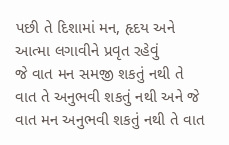પછી તે દિશામાં મન, હૃદય અને આત્મા લગાવીને પ્રવૃત રહેવું
જે વાત મન સમજી શકતું નથી તે વાત તે અનુભવી શકતું નથી અને જે વાત મન અનુભવી શકતું નથી તે વાત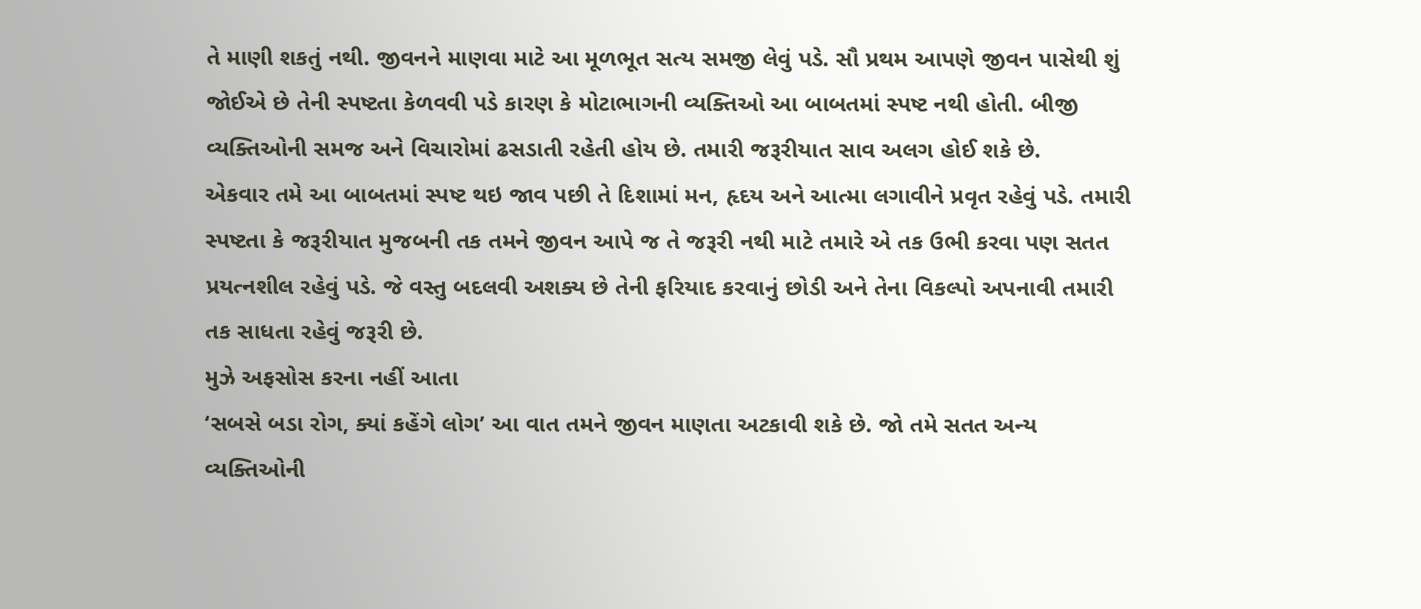તે માણી શકતું નથી. જીવનને માણવા માટે આ મૂળભૂત સત્ય સમજી લેવું પડે. સૌ પ્રથમ આપણે જીવન પાસેથી શું જોઈએ છે તેની સ્પષ્ટતા કેળવવી પડે કારણ કે મોટાભાગની વ્યક્તિઓ આ બાબતમાં સ્પષ્ટ નથી હોતી. બીજી વ્યક્તિઓની સમજ અને વિચારોમાં ઢસડાતી રહેતી હોય છે. તમારી જરૂરીયાત સાવ અલગ હોઈ શકે છે.
એકવાર તમે આ બાબતમાં સ્પષ્ટ થઇ જાવ પછી તે દિશામાં મન, હૃદય અને આત્મા લગાવીને પ્રવૃત રહેવું પડે. તમારી સ્પષ્ટતા કે જરૂરીયાત મુજબની તક તમને જીવન આપે જ તે જરૂરી નથી માટે તમારે એ તક ઉભી કરવા પણ સતત પ્રયત્નશીલ રહેવું પડે. જે વસ્તુ બદલવી અશક્ય છે તેની ફરિયાદ કરવાનું છોડી અને તેના વિકલ્પો અપનાવી તમારી તક સાધતા રહેવું જરૂરી છે.
મુઝે અફસોસ કરના નહીં આતા
‘સબસે બડા રોગ, ક્યાં કહેંગે લોગ’ આ વાત તમને જીવન માણતા અટકાવી શકે છે. જો તમે સતત અન્ય વ્યક્તિઓની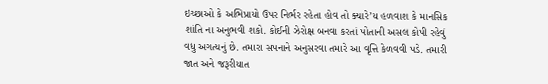ઇચ્છાઓ કે અભિપ્રાયો ઉપર નિર્ભર રહેતા હોવ તો ક્યારે’ય હળવાશ કે માનસિક શાંતિ ના અનુભવી શકો. કોઈની ઝેરોક્ષ બનવા કરતાં પોતાની અસલ કોપી રહેવું વધુ અગત્યનું છે. તમારા સપનાને અનુસરવા તમારે આ વૃત્તિ કેળવવી પડે. તમારી જાત અને જરૂરીયાત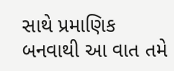સાથે પ્રમાણિક બનવાથી આ વાત તમે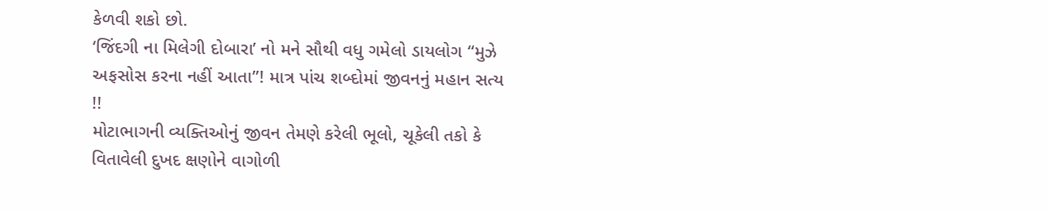કેળવી શકો છો.
‘જિંદગી ના મિલેગી દોબારા’ નો મને સૌથી વધુ ગમેલો ડાયલોગ “મુઝે અફસોસ કરના નહીં આતા”! માત્ર પાંચ શબ્દોમાં જીવનનું મહાન સત્ય !!
મોટાભાગની વ્યક્તિઓનું જીવન તેમણે કરેલી ભૂલો, ચૂકેલી તકો કે વિતાવેલી દુખદ ક્ષણોને વાગોળી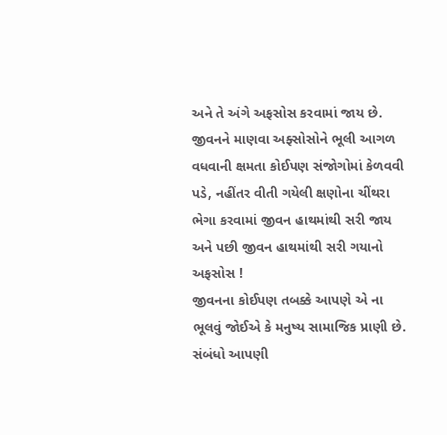અને તે અંગે અફસોસ કરવામાં જાય છે. જીવનને માણવા અફ્સોસોને ભૂલી આગળ વધવાની ક્ષમતા કોઈપણ સંજોગોમાં કેળવવી પડે, નહીંતર વીતી ગયેલી ક્ષણોના ચીંથરા ભેગા કરવામાં જીવન હાથમાંથી સરી જાય અને પછી જીવન હાથમાંથી સરી ગયાનો અફસોસ !
જીવનના કોઈપણ તબક્કે આપણે એ ના ભૂલવું જોઈએ કે મનુષ્ય સામાજિક પ્રાણી છે. સંબંધો આપણી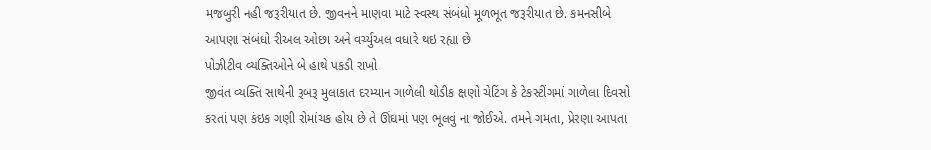મજબુરી નહી જરૂરીયાત છે. જીવનને માણવા માટે સ્વસ્થ સંબંધો મૂળભૂત જરૂરીયાત છે. કમનસીબે આપણા સંબંધો રીઅલ ઓછા અને વર્ચ્યુઅલ વધારે થઇ રહ્યા છે
પોઝીટીવ વ્યક્તિઓને બે હાથે પકડી રાખો
જીવંત વ્યક્તિ સાથેની રૂબરૂ મુલાકાત દરમ્યાન ગાળેલી થોડીક ક્ષણો ચેટિંગ કે ટેકસ્ટીંગમાં ગાળેલા દિવસો કરતાં પણ કંઇક ગણી રોમાંચક હોય છે તે ઊંઘમાં પણ ભૂલવું ના જોઈએ. તમને ગમતા, પ્રેરણા આપતા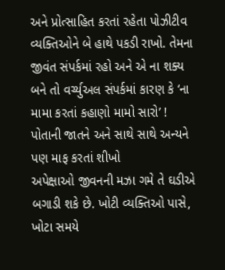અને પ્રોત્સાહિત કરતાં રહેતા પોઝીટીવ વ્યક્તિઓને બે હાથે પકડી રાખો. તેમના જીવંત સંપર્કમાં રહો અને એ ના શક્ય બને તો વર્ચ્યુઅલ સંપર્કમાં કારણ કે ‘ના મામા કરતાં કહાણો મામો સારો’ !
પોતાની જાતને અને સાથે સાથે અન્યને પણ માફ કરતાં શીખો
અપેક્ષાઓ જીવનની મઝા ગમે તે ઘડીએ બગાડી શકે છે. ખોટી વ્યક્તિઓ પાસે, ખોટા સમયે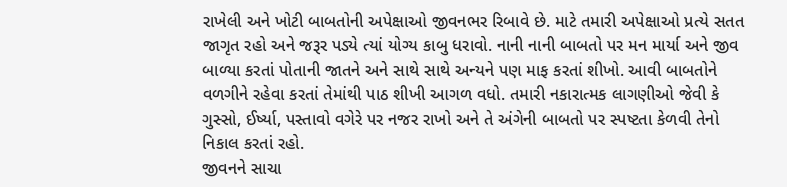રાખેલી અને ખોટી બાબતોની અપેક્ષાઓ જીવનભર રિબાવે છે. માટે તમારી અપેક્ષાઓ પ્રત્યે સતત જાગૃત રહો અને જરૂર પડ્યે ત્યાં યોગ્ય કાબુ ધરાવો. નાની નાની બાબતો પર મન માર્યા અને જીવ બાળ્યા કરતાં પોતાની જાતને અને સાથે સાથે અન્યને પણ માફ કરતાં શીખો. આવી બાબતોને વળગીને રહેવા કરતાં તેમાંથી પાઠ શીખી આગળ વધો. તમારી નકારાત્મક લાગણીઓ જેવી કે ગુસ્સો, ઈર્ષ્યા, પસ્તાવો વગેરે પર નજર રાખો અને તે અંગેની બાબતો પર સ્પષ્ટતા કેળવી તેનો નિકાલ કરતાં રહો.
જીવનને સાચા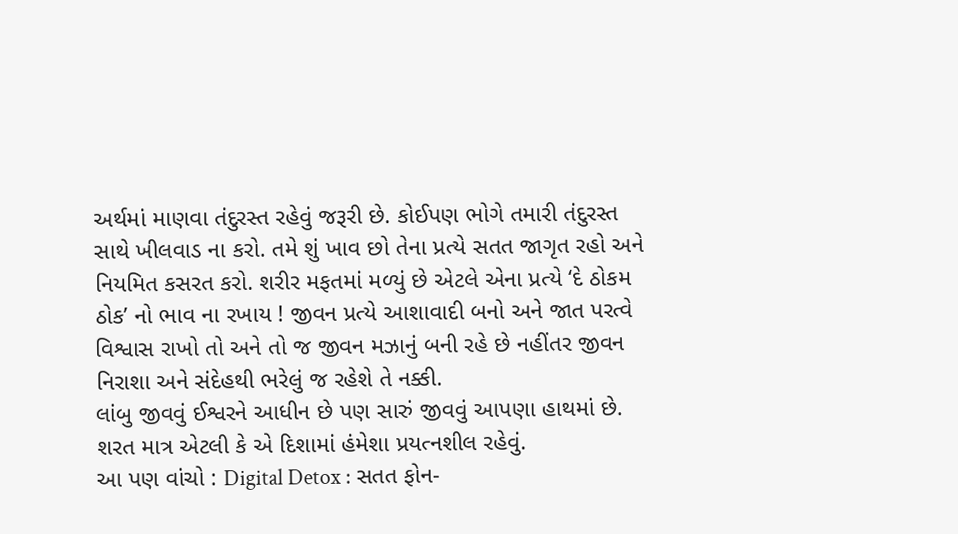અર્થમાં માણવા તંદુરસ્ત રહેવું જરૂરી છે. કોઈપણ ભોગે તમારી તંદુરસ્ત સાથે ખીલવાડ ના કરો. તમે શું ખાવ છો તેના પ્રત્યે સતત જાગૃત રહો અને નિયમિત કસરત કરો. શરીર મફતમાં મળ્યું છે એટલે એના પ્રત્યે ‘દે ઠોકમ ઠોક’ નો ભાવ ના રખાય ! જીવન પ્રત્યે આશાવાદી બનો અને જાત પરત્વે વિશ્વાસ રાખો તો અને તો જ જીવન મઝાનું બની રહે છે નહીંતર જીવન નિરાશા અને સંદેહથી ભરેલું જ રહેશે તે નક્કી.
લાંબુ જીવવું ઈશ્વરને આધીન છે પણ સારું જીવવું આપણા હાથમાં છે. શરત માત્ર એટલી કે એ દિશામાં હંમેશા પ્રયત્નશીલ રહેવું.
આ પણ વાંચો : Digital Detox : સતત ફોન-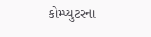કોમ્પ્યુટરના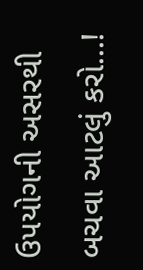ઉપયોગની અસરથી બચવા આટલું કરો...!